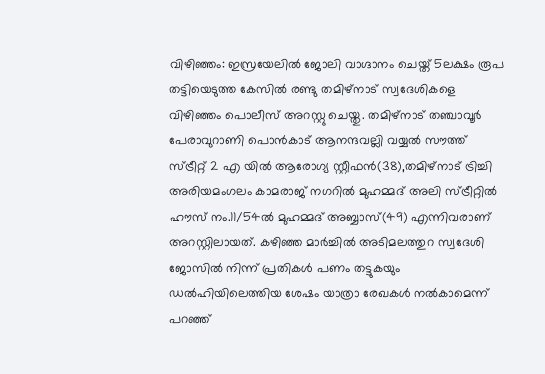വിഴിഞ്ഞം: ഇസ്രയേലിൽ ജോലി വാഗ്ദാനം ചെയ്ത് 5ലക്ഷം രൂപ തട്ടിയെടുത്ത കേസിൽ രണ്ടു തമിഴ്നാട് സ്വദേശികളെ വിഴിഞ്ഞം പൊലീസ് അറസ്റ്റു ചെയ്തു. തമിഴ്നാട് തഞ്ചാവൂർ പേരാവുറാണി പൊൻകാട് ആനന്ദവല്ലി വയ്യൽ സൗത്ത് സ്ട്രീറ്റ് 2 എ യിൽ ആരോഗ്യ സ്റ്റീഫൻ(38),തമിഴ്നാട് ട്രിച്ചി അരിയമംഗലം കാമരാജ് നഗറിൽ മുഹമ്മദ് അലി സ്ട്രീറ്റിൽ ഹൗസ് നം.11/54ൽ മുഹമ്മദ് അബ്ബാസ്(49) എന്നിവരാണ് അറസ്റ്റിലായത്. കഴിഞ്ഞ മാർച്ചിൽ അടിമലത്തുറ സ്വദേശി ജോസിൽ നിന്ന് പ്രതികൾ പണം തട്ടുകയും ഡൽഹിയിലെത്തിയ ശേഷം യാത്രാ രേഖകൾ നൽകാമെന്ന് പറഞ്ഞ്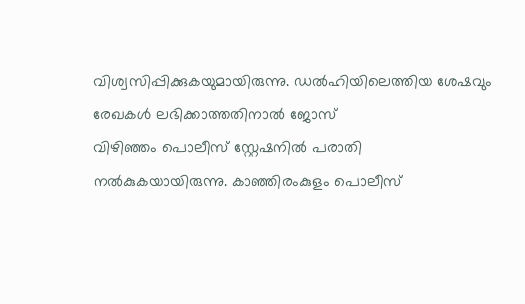വിശ്വസിപ്പിക്കുകയുമായിരുന്നു. ഡൽഹിയിലെത്തിയ ശേഷവും രേഖകൾ ലഭിക്കാത്തതിനാൽ ജോസ്
വിഴിഞ്ഞം പൊലീസ് സ്റ്റേഷനിൽ പരാതി നൽകുകയായിരുന്നു. കാഞ്ഞിരംകുളം പൊലീസ്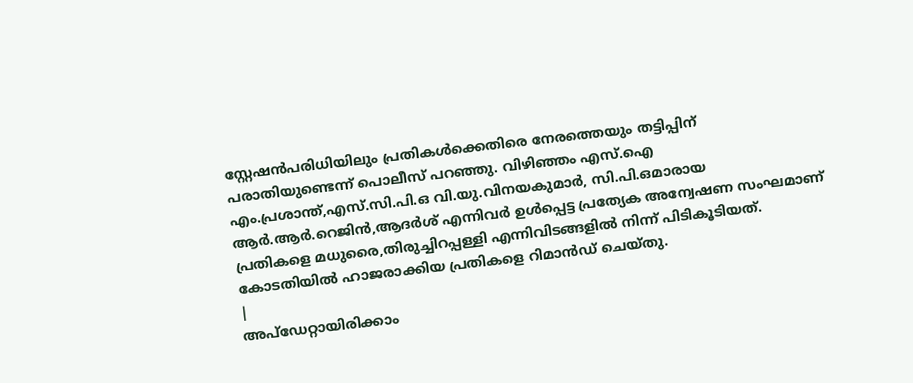സ്റ്റേഷൻപരിധിയിലും പ്രതികൾക്കെതിരെ നേരത്തെയും തട്ടിപ്പിന് പരാതിയുണ്ടെന്ന് പൊലീസ് പറഞ്ഞു. വിഴിഞ്ഞം എസ്.ഐ എം.പ്രശാന്ത്,എസ്.സി.പി.ഒ വി.യു.വിനയകുമാർ, സി.പി.ഒമാരായ ആർ.ആർ.റെജിൻ,ആദർശ് എന്നിവർ ഉൾപ്പെട്ട പ്രത്യേക അന്വേഷണ സംഘമാണ് പ്രതികളെ മധുരൈ,തിരുച്ചിറപ്പള്ളി എന്നിവിടങ്ങളിൽ നിന്ന് പിടികൂടിയത്. കോടതിയിൽ ഹാജരാക്കിയ പ്രതികളെ റിമാൻഡ് ചെയ്തു.
|
അപ്ഡേറ്റായിരിക്കാം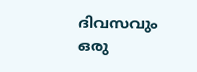ദിവസവും
ഒരു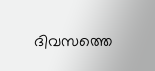ദിവസത്തെ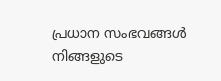പ്രധാന സംഭവങ്ങൾ നിങ്ങളുടെ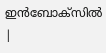ഇൻബോക്സിൽ |